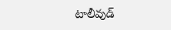టాలీవుడ్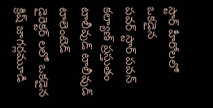స్టార్ హీరోలలో ఒకడైన
పవర్ స్టార్ పవన్ కల్యాణ్ ప్రస్తుతం
టాలీవుడ్ టాలీవుడ్ టాలెంటెడ్
డైరెక్టర్ లలో ఒకడైన క్రిష్ జాగర్లమూడి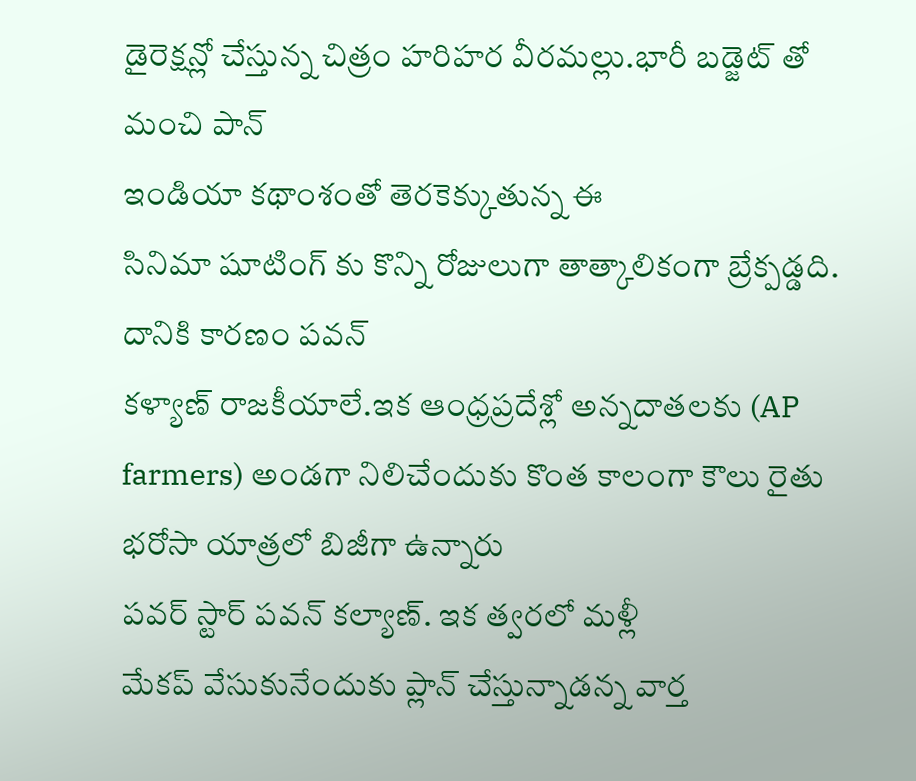డైరెక్షన్లో చేస్తున్న చిత్రం హరిహర వీరమల్లు.భారీ బడ్జెట్ తో మంచి పాన్
ఇండియా కథాంశంతో తెరకెక్కుతున్న ఈ
సినిమా షూటింగ్ కు కొన్ని రోజులుగా తాత్కాలికంగా బ్రేక్పడ్డది. దానికి కారణం పవన్
కళ్యాణ్ రాజకీయాలే.ఇక ఆంధ్రప్రదేశ్లో అన్నదాతలకు (AP farmers) అండగా నిలిచేందుకు కొంత కాలంగా కౌలు రైతు భరోసా యాత్రలో బిజీగా ఉన్నారు
పవర్ స్టార్ పవన్ కల్యాణ్. ఇక త్వరలో మళ్లీ
మేకప్ వేసుకునేందుకు ప్లాన్ చేస్తున్నాడన్న వార్త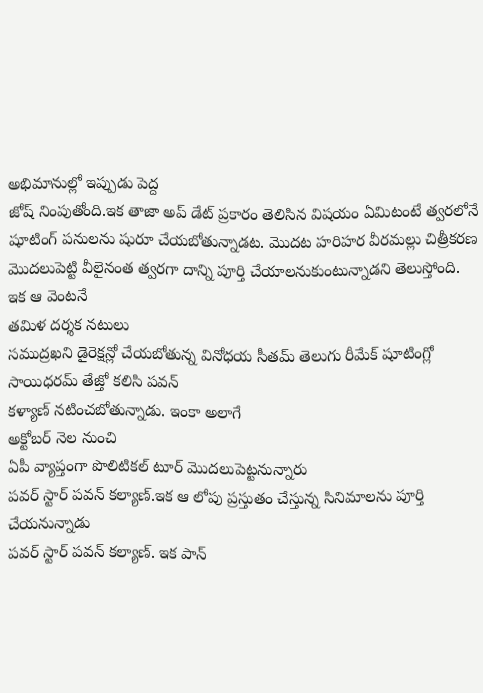అభిమానుల్లో ఇప్పుడు పెద్ద
జోష్ నింపుతోంది.ఇక తాజా అప్ డేట్ ప్రకారం తెలిసిన విషయం ఏమిటంటే త్వరలోనే షూటింగ్ పనులను షురూ చేయబోతున్నాడట. మొదట హరిహర వీరమల్లు చిత్రీకరణ మొదలుపెట్టి వీలైనంత త్వరగా దాన్ని పూర్తి చేయాలనుకుంటున్నాడని తెలుస్తోంది.
ఇక ఆ వెంటనే
తమిళ దర్శక నటులు
సముద్రఖని డైరెక్షన్లో చేయబోతున్న వినోధయ సీతమ్ తెలుగు రీమేక్ షూటింగ్లో సాయిధరమ్ తేజ్తో కలిసి పవన్
కళ్యాణ్ నటించబోతున్నాడు. ఇంకా అలాగే
అక్టోబర్ నెల నుంచి
ఏపీ వ్యాప్తంగా పొలిటికల్ టూర్ మొదలుపెట్టనున్నారు
పవర్ స్టార్ పవన్ కల్యాణ్.ఇక ఆ లోపు ప్రస్తుతం చేస్తున్న సినిమాలను పూర్తి చేయనున్నాడు
పవర్ స్టార్ పవన్ కల్యాణ్. ఇక పాన్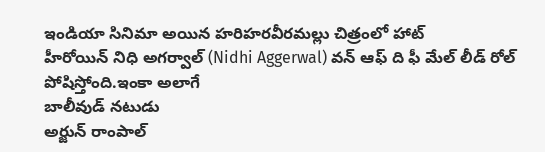ఇండియా సినిమా అయిన హరిహరవీరమల్లు చిత్రంలో హాట్
హీరోయిన్ నిధి అగర్వాల్ (Nidhi Aggerwal) వన్ ఆఫ్ ది ఫీ మేల్ లీడ్ రోల్ పోషిస్తోంది.ఇంకా అలాగే
బాలీవుడ్ నటుడు
అర్జున్ రాంపాల్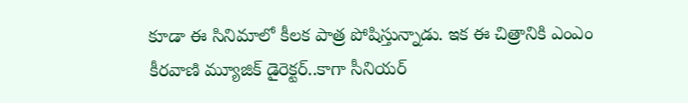కూడా ఈ సినిమాలో కీలక పాత్ర పోషిస్తున్నాడు. ఇక ఈ చిత్రానికి ఎంఎం
కీరవాణి మ్యూజిక్ డైరెక్టర్..కాగా సీనియర్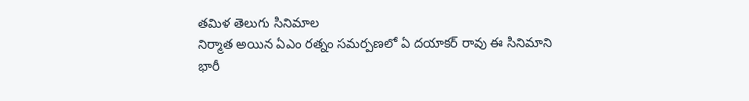తమిళ తెలుగు సినిమాల
నిర్మాత అయిన ఏఎం రత్నం సమర్పణలో ఏ దయాకర్ రావు ఈ సినిమాని భారీ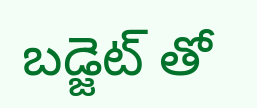బడ్జెట్ తో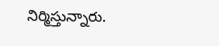నిర్మిస్తున్నారు.